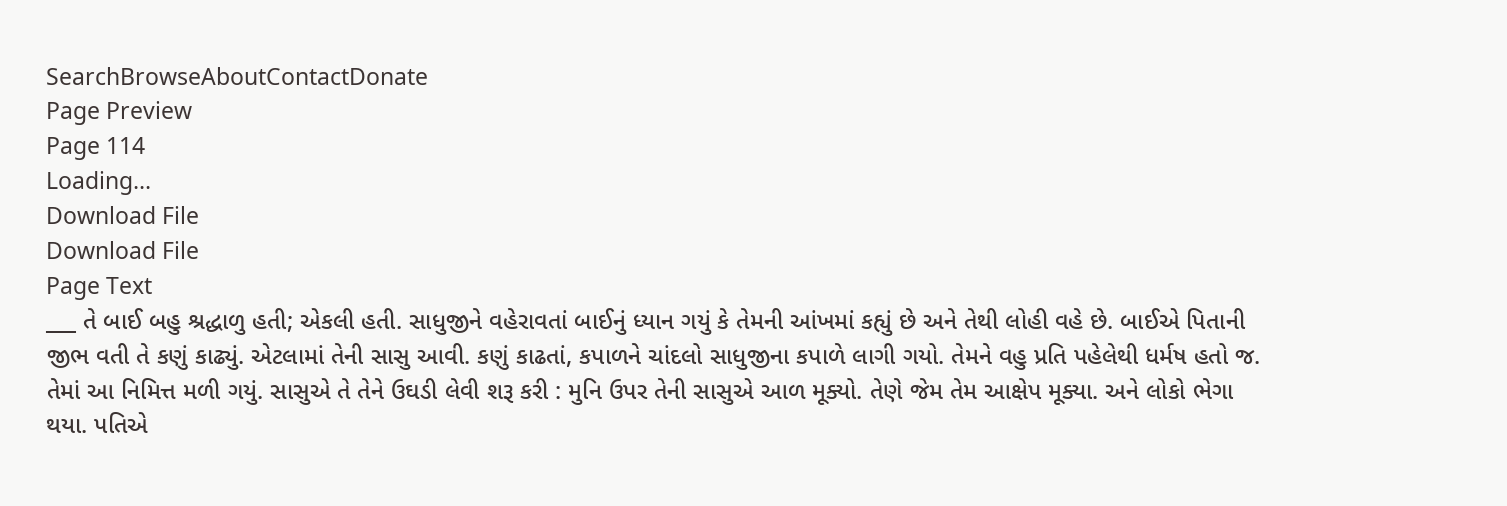SearchBrowseAboutContactDonate
Page Preview
Page 114
Loading...
Download File
Download File
Page Text
___ તે બાઈ બહુ શ્રદ્ધાળુ હતી; એકલી હતી. સાધુજીને વહેરાવતાં બાઈનું ધ્યાન ગયું કે તેમની આંખમાં કહ્યું છે અને તેથી લોહી વહે છે. બાઈએ પિતાની જીભ વતી તે કણું કાઢ્યું. એટલામાં તેની સાસુ આવી. કણું કાઢતાં, કપાળને ચાંદલો સાધુજીના કપાળે લાગી ગયો. તેમને વહુ પ્રતિ પહેલેથી ધર્મષ હતો જ. તેમાં આ નિમિત્ત મળી ગયું. સાસુએ તે તેને ઉઘડી લેવી શરૂ કરી : મુનિ ઉપર તેની સાસુએ આળ મૂક્યો. તેણે જેમ તેમ આક્ષેપ મૂક્યા. અને લોકો ભેગા થયા. પતિએ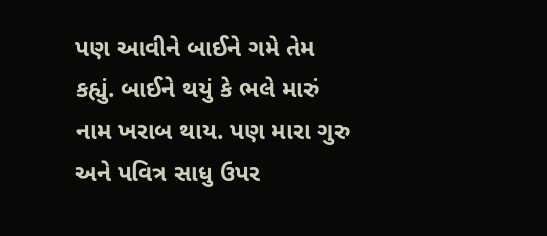પણ આવીને બાઈને ગમે તેમ કહ્યું. બાઈને થયું કે ભલે મારું નામ ખરાબ થાય. પણ મારા ગુરુ અને પવિત્ર સાધુ ઉપર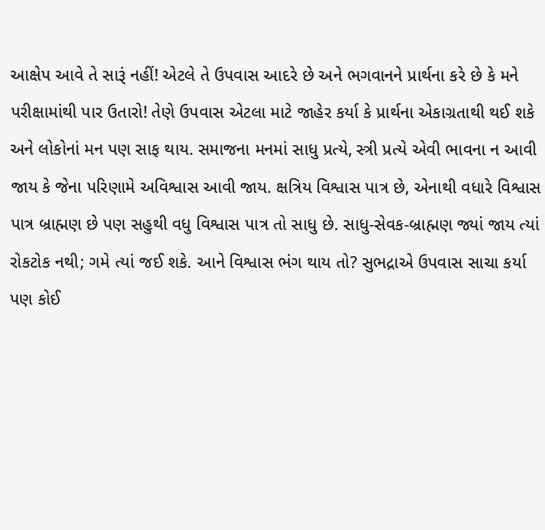આક્ષેપ આવે તે સારૂં નહીં! એટલે તે ઉપવાસ આદરે છે અને ભગવાનને પ્રાર્થના કરે છે કે મને પરીક્ષામાંથી પાર ઉતારો! તેણે ઉપવાસ એટલા માટે જાહેર કર્યા કે પ્રાર્થના એકાગ્રતાથી થઈ શકે અને લોકોનાં મન પણ સાફ થાય. સમાજના મનમાં સાધુ પ્રત્યે, સ્ત્રી પ્રત્યે એવી ભાવના ન આવી જાય કે જેના પરિણામે અવિશ્વાસ આવી જાય. ક્ષત્રિય વિશ્વાસ પાત્ર છે, એનાથી વધારે વિશ્વાસ પાત્ર બ્રાહ્મણ છે પણ સહુથી વધુ વિશ્વાસ પાત્ર તો સાધુ છે. સાધુ-સેવક-બ્રાહ્મણ જ્યાં જાય ત્યાં રોકટોક નથી; ગમે ત્યાં જઈ શકે. આને વિશ્વાસ ભંગ થાય તો? સુભદ્રાએ ઉપવાસ સાચા કર્યા પણ કોઈ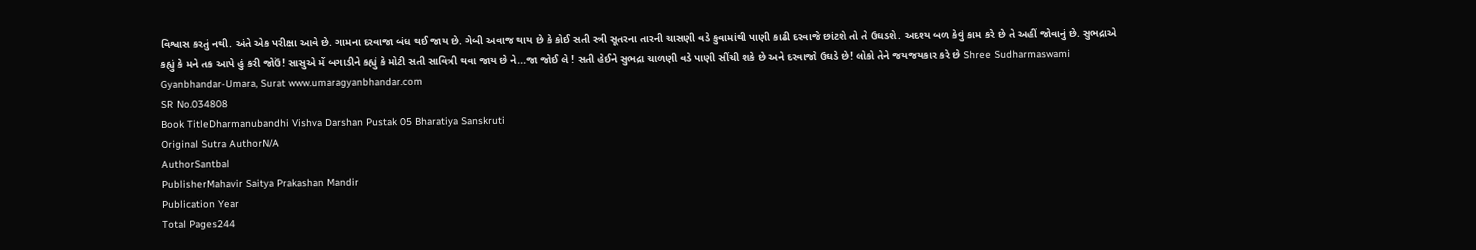વિશ્વાસ કરતું નથી. અંતે એક પરીક્ષા આવે છે. ગામના દરવાજા બંધ થઈ જાય છે. ગેબી અવાજ થાય છે કે કોઈ સતી સ્ત્રી સૂતરના તારની ચાસણી વડે કુવામાંથી પાણી કાઢી દરવાજે છાંટશે તો તે ઉઘડશે. અદશ્ય બળ કેવું કામ કરે છે તે અહીં જોવાનું છે. સુભદ્રાએ કહ્યું કે મને તક આપે હું કરી જોઉં! સાસુએ મેં બગાડીને કહ્યું કે મોટી સતી સાવિત્રી થવા જાય છે ને...જા જોઈ લે ! સતી હેઈને સુભદ્રા ચાળણી વડે પાણી સીંચી શકે છે અને દરવાજો ઉઘડે છે! લોકો તેને જયજયકાર કરે છે Shree Sudharmaswami Gyanbhandar-Umara, Surat www.umaragyanbhandar.com
SR No.034808
Book TitleDharmanubandhi Vishva Darshan Pustak 05 Bharatiya Sanskruti
Original Sutra AuthorN/A
AuthorSantbal
PublisherMahavir Saitya Prakashan Mandir
Publication Year
Total Pages244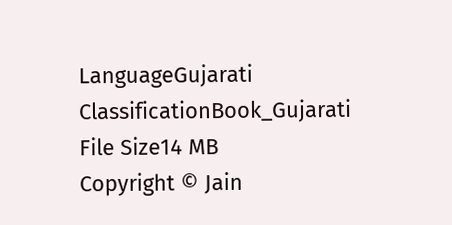LanguageGujarati
ClassificationBook_Gujarati
File Size14 MB
Copyright © Jain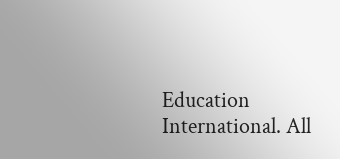Education International. All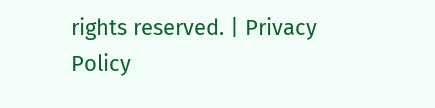rights reserved. | Privacy Policy